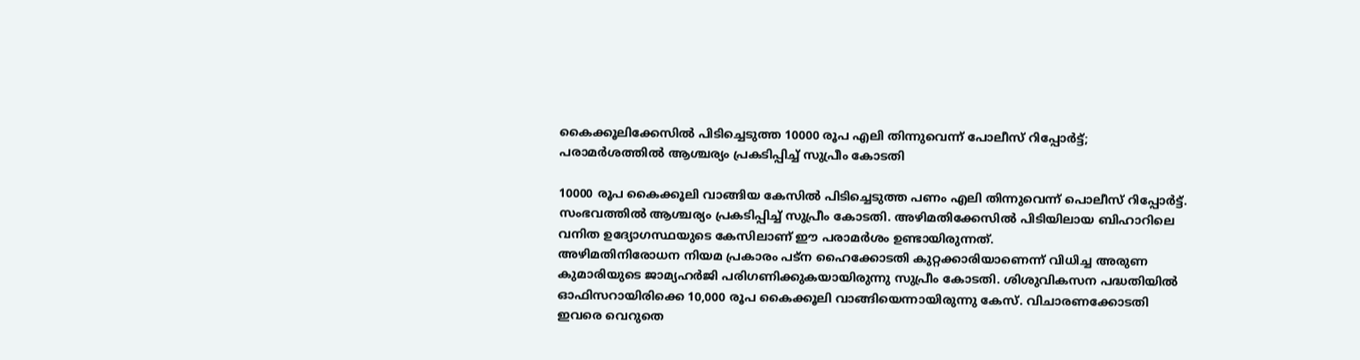കൈക്കൂലിക്കേസിൽ പിടിച്ചെടുത്ത 10000 രൂപ എലി തിന്നുവെന്ന് പോലീസ് റിപ്പോർട്ട്; പരാമർശത്തിൽ ആശ്ചര്യം പ്രകടിപ്പിച്ച് സുപ്രീം കോടതി

10000 രൂപ കൈക്കൂലി വാങ്ങിയ കേസിൽ പിടിച്ചെടുത്ത പണം എലി തിന്നുവെന്ന് പൊലീസ് റിപ്പോർട്ട്. സംഭവത്തിൽ ആശ്ചര്യം പ്രകടിപ്പിച്ച് സുപ്രീം കോടതി. അഴിമതിക്കേസിൽ പിടിയിലായ ബിഹാറിലെ വനിത ഉദ്യോഗസ്ഥയുടെ കേസിലാണ് ഈ പരാമർശം ഉണ്ടായിരുന്നത്.
അഴിമതിനിരോധന നിയമ പ്രകാരം പട്ന ഹൈക്കോടതി കുറ്റക്കാരിയാണെന്ന് വിധിച്ച അരുണ കുമാരിയുടെ ജാമ്യഹർജി പരിഗണിക്കുകയായിരുന്നു സുപ്രീം കോടതി. ശിശുവികസന പദ്ധതിയിൽ ഓഫിസറായിരിക്കെ 10,000 രൂപ കൈക്കൂലി വാങ്ങിയെന്നായിരുന്നു കേസ്. വിചാരണക്കോടതി ഇവരെ വെറുതെ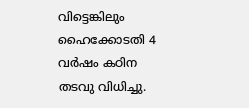വിട്ടെങ്കിലും ഹൈക്കോടതി 4 വർഷം കഠിന തടവു വിധിച്ചു.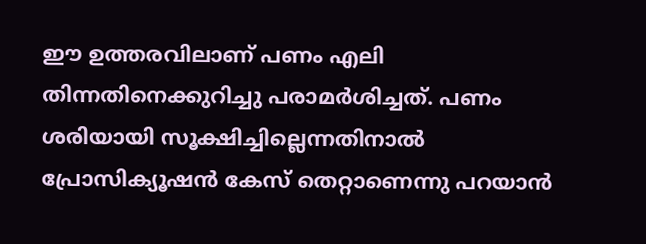ഈ ഉത്തരവിലാണ് പണം എലി തിന്നതിനെക്കുറിച്ചു പരാമർശിച്ചത്. പണം ശരിയായി സൂക്ഷിച്ചില്ലെന്നതിനാൽ പ്രോസിക്യൂഷൻ കേസ് തെറ്റാണെന്നു പറയാൻ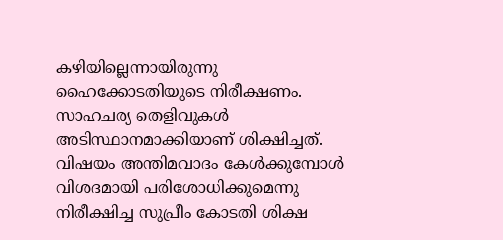കഴിയില്ലെന്നായിരുന്നു ഹൈക്കോടതിയുടെ നിരീക്ഷണം. സാഹചര്യ തെളിവുകൾ അടിസ്ഥാനമാക്കിയാണ് ശിക്ഷിച്ചത്. വിഷയം അന്തിമവാദം കേൾക്കുമ്പോൾ വിശദമായി പരിശോധിക്കുമെന്നു നിരീക്ഷിച്ച സുപ്രീം കോടതി ശിക്ഷ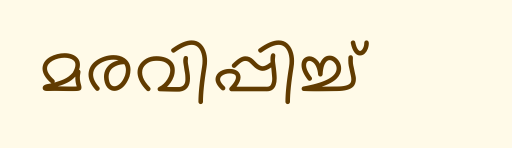മരവിപ്പിച്ച്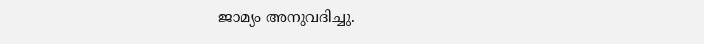ജാമ്യം അനുവദിച്ചു.